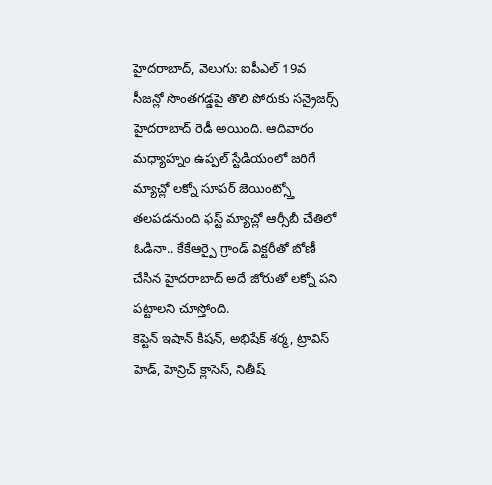హైదరాబాద్, వెలుగు: ఐపీఎల్ 19వ సీజన్లో సొంతగడ్డపై తొలి పోరుకు సన్రైజర్స్ హైదరాబాద్ రెడీ అయింది. ఆదివారం మధ్యాహ్నం ఉప్పల్ స్టేడియంలో జరిగే మ్యాచ్లో లక్నో సూపర్ జెయింట్స్తో తలపడనుంది ఫస్ట్ మ్యాచ్లో ఆర్సీబీ చేతిలో ఓడినా.. కేకేఆర్పై గ్రాండ్ విక్టరీతో బోణీ చేసిన హైదరాబాద్ అదే జోరుతో లక్నో పని పట్టాలని చూస్తోంది.
కెప్టెన్ ఇషాన్ కిషన్, అభిషేక్ శర్మ, ట్రావిస్ హెడ్, హెన్రిచ్ క్లాసెస్, నితీష్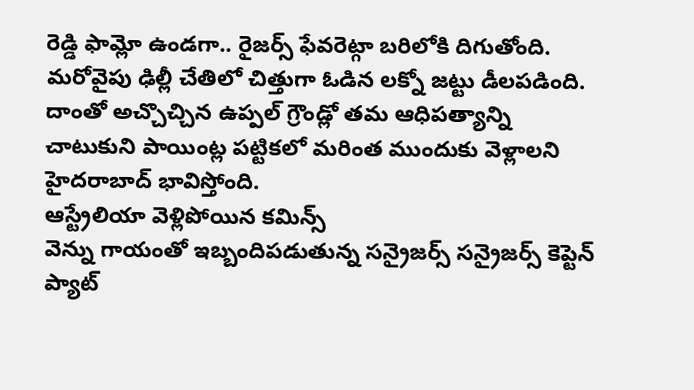రెడ్డి ఫామ్లో ఉండగా.. రైజర్స్ ఫేవరెట్గా బరిలోకి దిగుతోంది. మరోవైపు ఢిల్లీ చేతిలో చిత్తుగా ఓడిన లక్నో జట్టు డీలపడింది. దాంతో అచ్చొచ్చిన ఉప్పల్ గ్రౌండ్లో తమ ఆధిపత్యాన్ని చాటుకుని పాయింట్ల పట్టికలో మరింత ముందుకు వెళ్లాలని హైదరాబాద్ భావిస్తోంది.
ఆస్ట్రేలియా వెళ్లిపోయిన కమిన్స్
వెన్ను గాయంతో ఇబ్బందిపడుతున్న సన్రైజర్స్ సన్రైజర్స్ కెప్టెన్ ప్యాట్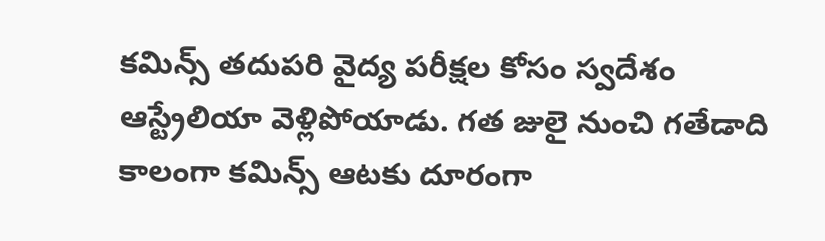కమిన్స్ తదుపరి వైద్య పరీక్షల కోసం స్వదేశం ఆస్ట్రేలియా వెళ్లిపోయాడు. గత జులై నుంచి గతేడాది కాలంగా కమిన్స్ ఆటకు దూరంగా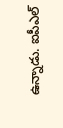ఉన్నాడు. ఐపీఎల్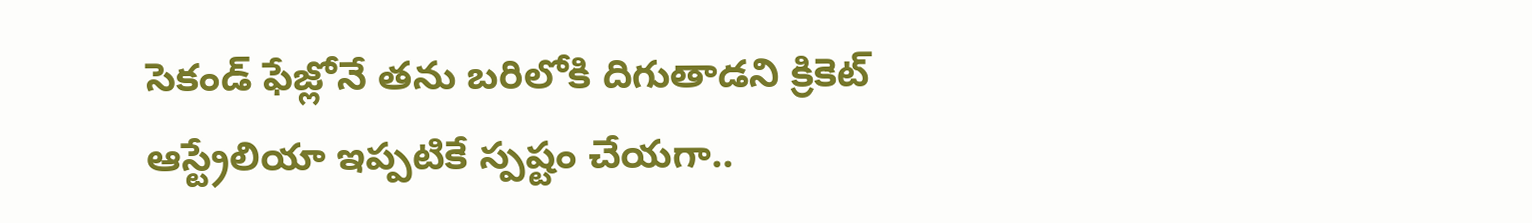సెకండ్ ఫేజ్లోనే తను బరిలోకి దిగుతాడని క్రికెట్ ఆస్ట్రేలియా ఇప్పటికే స్పష్టం చేయగా..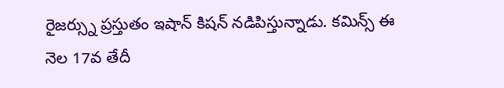రైజర్స్ను ప్రస్తుతం ఇషాన్ కిషన్ నడిపిస్తున్నాడు. కమిన్స్ ఈ నెల 17వ తేదీ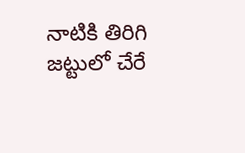నాటికి తిరిగి జట్టులో చేరే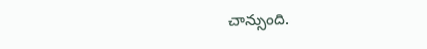చాన్సుంది.